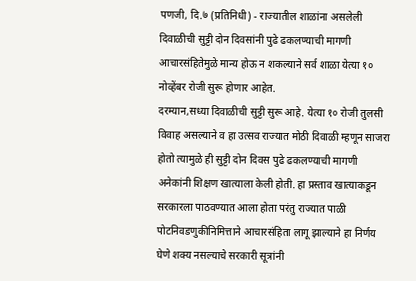पणजी, दि.७ (प्रतिनिधी) - राज्यातील शाळांना असलेली दिवाळीची सुट्टी दोन दिवसांनी पुढे ढकलण्याची मागणी आचारसंहितेमुळे मान्य होऊ न शकल्याने सर्व शाळा येत्या १० नोव्हेंबर रोजी सुरू होणार आहेत.
दरम्यान,सध्या दिवाळीची सुट्टी सुरू आहे. येत्या १० रोजी तुलसी विवाह असल्याने व हा उत्सव राज्यात मोठी दिवाळी म्हणून साजरा होतो त्यामुळे ही सुट्टी दोन दिवस पुढे ढकलण्याची मागणी अनेकांनी शिक्षण खात्याला केली होती. हा प्रस्ताव खात्याकडून सरकारला पाठवण्यात आला होता परंतु राज्यात पाळी पोटनिवडणुकीनिमित्ताने आचारसंहिता लागू झाल्याने हा निर्णय घेणे शक्य नसल्याचे सरकारी सूत्रांनी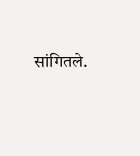सांगितले.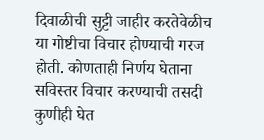दिवाळीची सुट्टी जाहीर करतेवेळीच या गोष्टीचा विचार होण्याची गरज होती. कोणताही निर्णय घेताना सविस्तर विचार करण्याची तसदी कुणीही घेत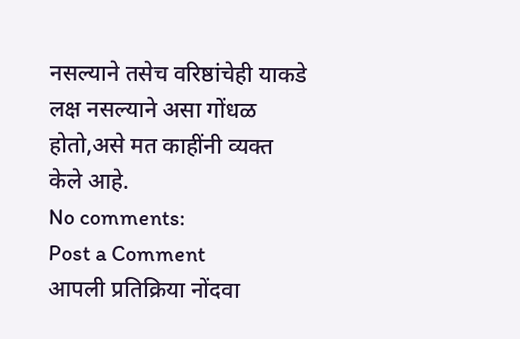नसल्याने तसेच वरिष्ठांचेही याकडे लक्ष नसल्याने असा गोंधळ होतो,असे मत काहींनी व्यक्त केले आहे.
No comments:
Post a Comment
आपली प्रतिक्रिया नोंदवा